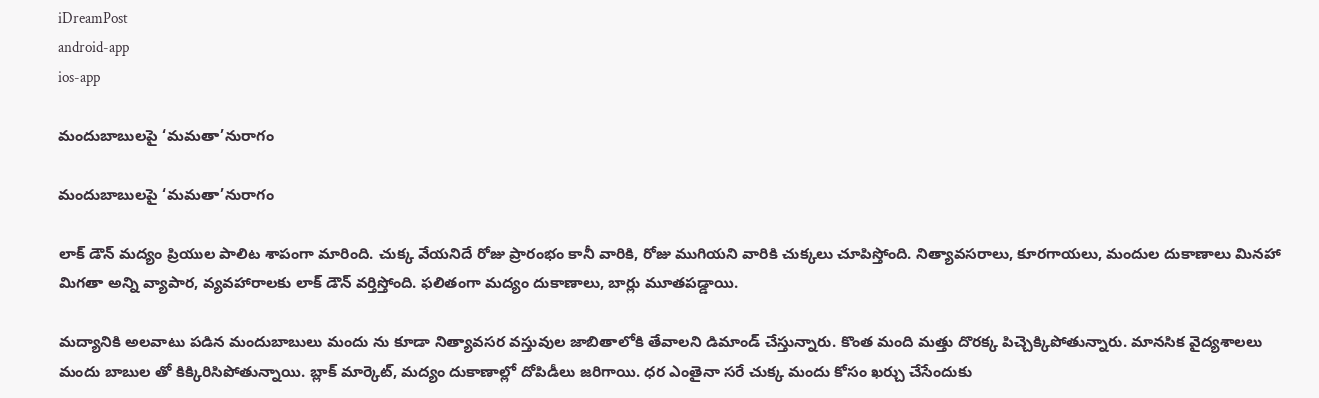iDreamPost
android-app
ios-app

మందుబాబులపై ‘మమతా’నురాగం

మందుబాబులపై ‘మమతా’నురాగం

లాక్ డౌన్ మద్యం ప్రియుల పాలిట శాపంగా మారింది. చుక్క వేయనిదే రోజు ప్రారంభం కానీ వారికి, రోజు ముగియని వారికి చుక్కలు చూపిస్తోంది. నిత్యావసరాలు, కూరగాయలు, మందుల దుకాణాలు మినహా మిగతా అన్ని వ్యాపార, వ్యవహారాలకు లాక్ డౌన్ వర్తిస్తోంది. ఫలితంగా మద్యం దుకాణాలు, బార్లు మూతపడ్డాయి.

మద్యానికి అలవాటు పడిన మందుబాబులు మందు ను కూడా నిత్యావసర వస్తువుల జాబితాలోకి తేవాలని డిమాండ్ చేస్తున్నారు. కొంత మంది మత్తు దొరక్క పిచ్చెక్కిపోతున్నారు. మానసిక వైద్యశాలలు మందు బాబుల తో కిక్కిరిసిపోతున్నాయి. బ్లాక్ మార్కెట్, మద్యం దుకాణాల్లో దోపిడీలు జరిగాయి. ధర ఎంతైనా సరే చుక్క మందు కోసం ఖర్చు చేసేందుకు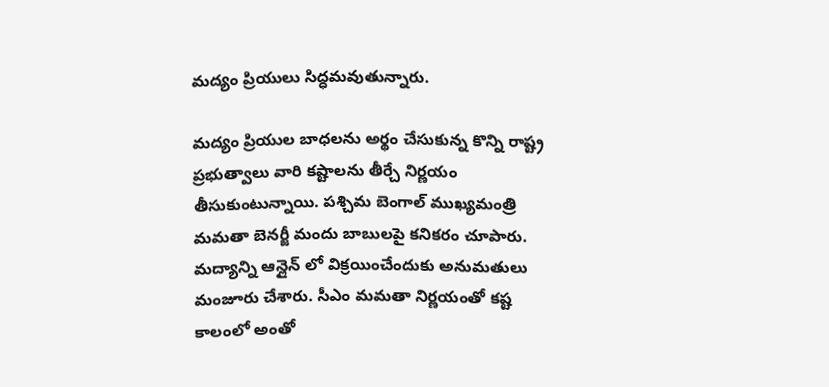మద్యం ప్రియులు సిద్ధమవుతున్నారు.

మద్యం ప్రియుల బాధలను అర్థం చేసుకున్న కొన్ని రాష్ట్ర ప్రభుత్వాలు వారి కష్టాలను తీర్చే నిర్ణయం తీసుకుంటున్నాయి. పశ్చిమ బెంగాల్ ముఖ్యమంత్రి మమతా బెనర్జీ మందు బాబులపై కనికరం చూపారు. మద్యాన్ని ఆన్లైన్ లో విక్రయించేందుకు అనుమతులు మంజూరు చేశారు. సీఎం మమతా నిర్ణయంతో కష్ట కాలంలో అంతో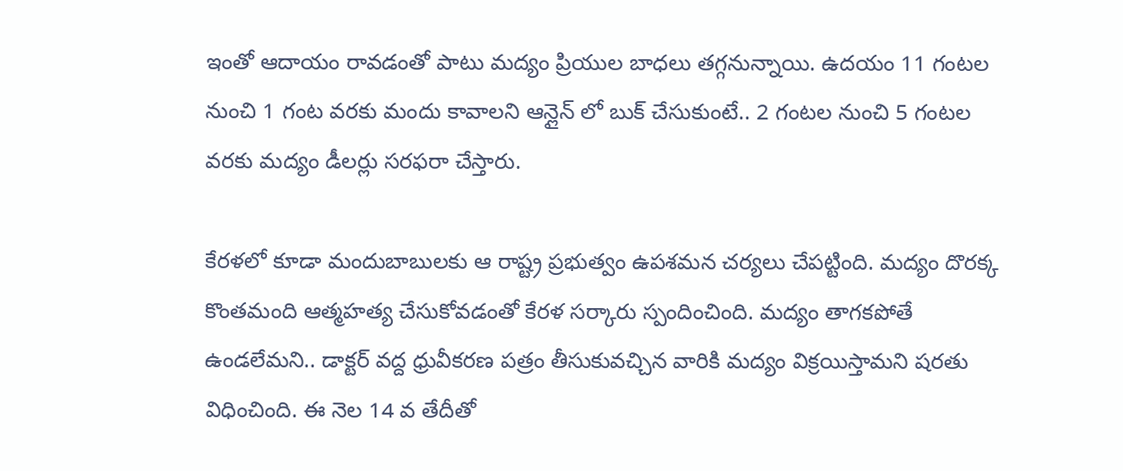ఇంతో ఆదాయం రావడంతో పాటు మద్యం ప్రియుల బాధలు తగ్గనున్నాయి. ఉదయం 11 గంటల నుంచి 1 గంట వరకు మందు కావాలని ఆన్లైన్ లో బుక్ చేసుకుంటే.. 2 గంటల నుంచి 5 గంటల వరకు మద్యం డీలర్లు సరఫరా చేస్తారు.

కేరళలో కూడా మందుబాబులకు ఆ రాష్ట్ర ప్రభుత్వం ఉపశమన చర్యలు చేపట్టింది. మద్యం దొరక్క కొంతమంది ఆత్మహత్య చేసుకోవడంతో కేరళ సర్కారు స్పందించింది. మద్యం తాగకపోతే ఉండలేమని.. డాక్టర్ వద్ద ధ్రువీకరణ పత్రం తీసుకువచ్చిన వారికి మద్యం విక్రయిస్తామని షరతు విధించింది. ఈ నెల 14 వ తేదీతో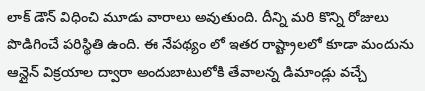లాక్ డౌన్ విధించి మూడు వారాలు అవుతుంది. దీన్ని మరి కొన్ని రోజులు పొడిగించే పరిస్థితి ఉంది. ఈ నేపథ్యం లో ఇతర రాష్ట్రాలలో కూడా మందును ఆన్లైన్ విక్రయాల ద్వారా అందుబాటులోకి తేవాలన్న డిమాండ్లు వచ్చే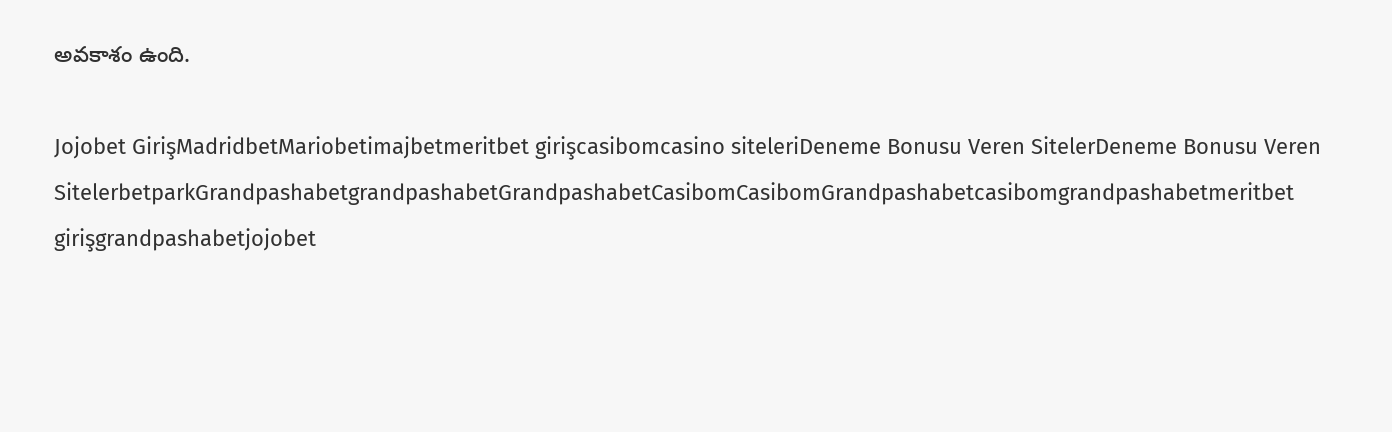అవకాశం ఉంది.

Jojobet GirişMadridbetMariobetimajbetmeritbet girişcasibomcasino siteleriDeneme Bonusu Veren SitelerDeneme Bonusu Veren SitelerbetparkGrandpashabetgrandpashabetGrandpashabetCasibomCasibomGrandpashabetcasibomgrandpashabetmeritbet girişgrandpashabetjojobet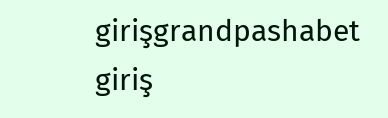girişgrandpashabet giriş